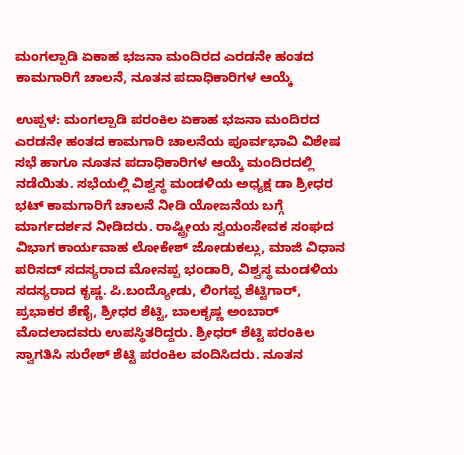ಮಂಗಲ್ಪಾಡಿ ಏಕಾಹ ಭಜನಾ ಮಂದಿರದ ಎರಡನೇ ಹಂತದ ಕಾಮಗಾರಿಗೆ ಚಾಲನೆ, ನೂತನ ಪದಾಧಿಕಾರಿಗಳ ಆಯ್ಕೆ

ಉಪ್ಪಳ: ಮಂಗಲ್ಪಾಡಿ ಪರಂಕಿಲ ಏಕಾಹ ಭಜನಾ ಮಂದಿರದ ಎರಡನೇ ಹಂತದ ಕಾಮಗಾರಿ ಚಾಲನೆಯ ಪೂರ್ವಭಾವಿ ವಿಶೇಷ ಸಭೆ ಹಾಗೂ ನೂತನ ಪದಾಧಿಕಾರಿಗಳ ಆಯ್ಕೆ ಮಂದಿರದಲ್ಲಿ ನಡೆಯಿತು. ಸಭೆಯಲ್ಲಿ ವಿಶ್ವಸ್ಥ ಮಂಡಳಿಯ ಅಧ್ಯಕ್ಷ ಡಾ ಶ್ರೀಧರ ಭಟ್ ಕಾಮಗಾರಿಗೆ ಚಾಲನೆ ನೀಡಿ ಯೋಜನೆಯ ಬಗ್ಗೆ ಮಾರ್ಗದರ್ಶನ ನೀಡಿದರು. ರಾಷ್ಟ್ರೀಯ ಸ್ವಯಂಸೇವಕ ಸಂಘದ ವಿಭಾಗ ಕಾರ್ಯವಾಹ ಲೋಕೇಶ್ ಜೋಡುಕಲ್ಲು, ಮಾಜಿ ವಿಧಾನ ಪರಿಸದ್ ಸದಸ್ಯರಾದ ಮೋನಪ್ಪ ಭಂಡಾರಿ, ವಿಶ್ವಸ್ಥ ಮಂಡಳಿಯ ಸದಸ್ಯರಾದ ಕೃಷ್ಣ. ಪಿ.ಬಂದ್ಯೋಡು, ಲಿಂಗಪ್ಪ ಶೆಟ್ಟಿಗಾರ್, ಪ್ರಭಾಕರ ಶೆಣೈ, ಶ್ರೀಧರ ಶೆಟ್ಟಿ, ಬಾಲಕೃಷ್ಣ ಅಂಬಾರ್ ಮೊದಲಾದವರು ಉಪಸ್ಥಿತರಿದ್ದರು. ಶ್ರೀಧರ್ ಶೆಟ್ಟಿ ಪರಂಕಿಲ ಸ್ವಾಗತಿಸಿ ಸುರೇಶ್ ಶೆಟ್ಟಿ ಪರಂಕಿಲ ವಂದಿಸಿದರು. ನೂತನ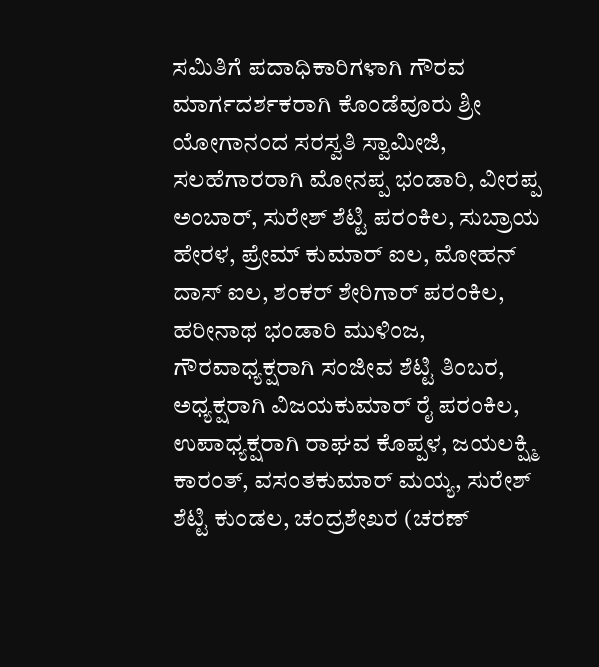ಸಮಿತಿಗೆ ಪದಾಧಿಕಾರಿಗಳಾಗಿ ಗೌರವ ಮಾರ್ಗದರ್ಶಕರಾಗಿ ಕೊಂಡೆವೂರು ಶ್ರೀ ಯೋಗಾನಂದ ಸರಸ್ವತಿ ಸ್ವಾಮೀಜಿ, ಸಲಹೆಗಾರರಾಗಿ ಮೋನಪ್ಪ ಭಂಡಾರಿ, ವೀರಪ್ಪ ಅಂಬಾರ್, ಸುರೇಶ್ ಶೆಟ್ಟಿ ಪರಂಕಿಲ, ಸುಬ್ರಾಯ ಹೇರಳ, ಪ್ರೇಮ್ ಕುಮಾರ್ ಐಲ, ಮೋಹನ್ ದಾಸ್ ಐಲ, ಶಂಕರ್ ಶೇರಿಗಾರ್ ಪರಂಕಿಲ, ಹರೀನಾಥ ಭಂಡಾರಿ ಮುಳಿಂಜ, ಗೌರವಾಧ್ಯಕ್ಷರಾಗಿ ಸಂಜೀವ ಶೆಟ್ಟಿ ತಿಂಬರ, ಅಧ್ಯಕ್ಷರಾಗಿ ವಿಜಯಕುಮಾರ್ ರೈ ಪರಂಕಿಲ, ಉಪಾಧ್ಯಕ್ಷರಾಗಿ ರಾಘವ ಕೊಪ್ಪಳ, ಜಯಲಕ್ಷ್ಮಿ ಕಾರಂತ್, ವಸಂತಕುಮಾರ್ ಮಯ್ಯ, ಸುರೇಶ್ ಶೆಟ್ಟಿ ಕುಂಡಲ, ಚಂದ್ರಶೇಖರ (ಚರಣ್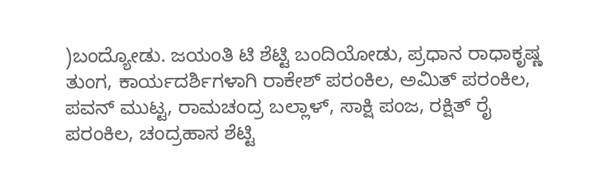)ಬಂದ್ಯೋಡು. ಜಯಂತಿ ಟಿ ಶೆಟ್ಟಿ ಬಂದಿಯೋಡು, ಪ್ರಧಾನ ರಾಧಾಕೃಷ್ಣ ತುಂಗ, ಕಾರ್ಯದರ್ಶಿಗಳಾಗಿ ರಾಕೇಶ್ ಪರಂಕಿಲ, ಅಮಿತ್ ಪರಂಕಿಲ, ಪವನ್ ಮುಟ್ಟ, ರಾಮಚಂದ್ರ ಬಲ್ಲಾಳ್, ಸಾಕ್ಷಿ ಪಂಜ, ರಕ್ಷಿತ್ ರೈ ಪರಂಕಿಲ, ಚಂದ್ರಹಾಸ ಶೆಟ್ಟಿ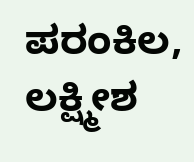ಪರಂಕಿಲ, ಲಕ್ಷ್ಮೀಶ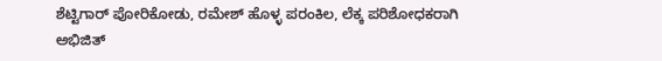ಶೆಟ್ಟಿಗಾರ್ ಪೋರಿಕೋಡು, ರಮೇಶ್ ಹೊಳ್ಳ ಪರಂಕಿಲ, ಲೆಕ್ಕ ಪರಿಶೋಧಕರಾಗಿ ಅಭಿಜಿತ್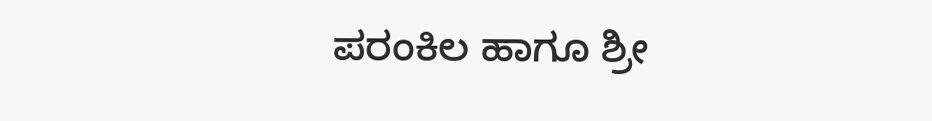ಪರಂಕಿಲ ಹಾಗೂ ಶ್ರೀ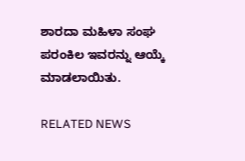ಶಾರದಾ ಮಹಿಳಾ ಸಂಘ ಪರಂಕಿಲ ಇವರನ್ನು ಆಯ್ಕೆ ಮಾಡಲಾಯಿತು.

RELATED NEWS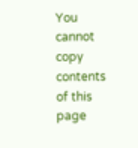You cannot copy contents of this page